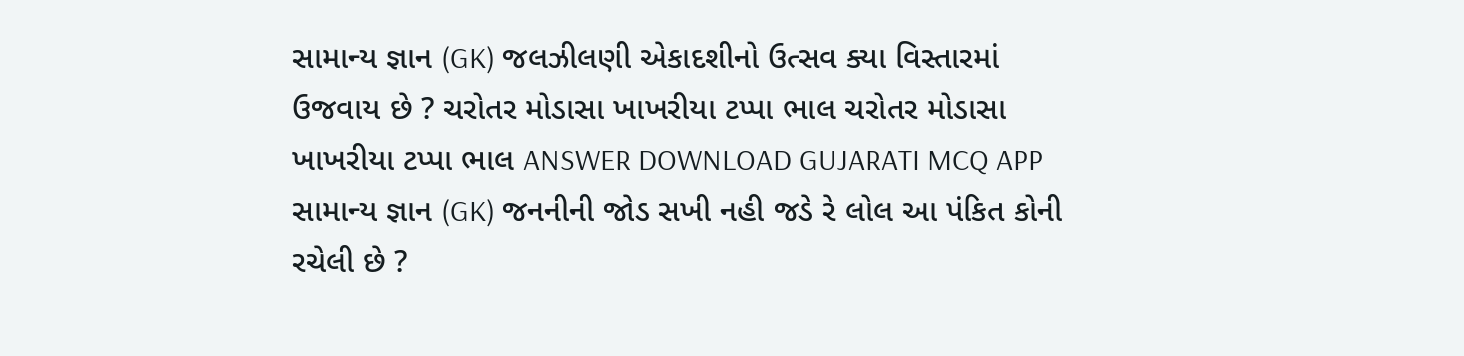સામાન્ય જ્ઞાન (GK) જલઝીલણી એકાદશીનો ઉત્સવ ક્યા વિસ્તારમાં ઉજવાય છે ? ચરોતર મોડાસા ખાખરીયા ટપ્પા ભાલ ચરોતર મોડાસા ખાખરીયા ટપ્પા ભાલ ANSWER DOWNLOAD GUJARATI MCQ APP
સામાન્ય જ્ઞાન (GK) જનનીની જોડ સખી નહી જડે રે લોલ આ પંકિત કોની રચેલી છે ?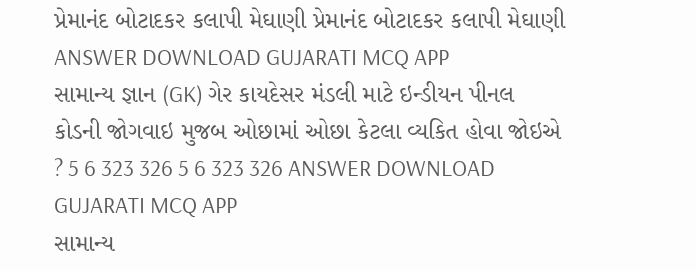પ્રેમાનંદ બોટાદકર કલાપી મેઘાણી પ્રેમાનંદ બોટાદકર કલાપી મેઘાણી ANSWER DOWNLOAD GUJARATI MCQ APP
સામાન્ય જ્ઞાન (GK) ગેર કાયદેસર મંડલી માટે ઇન્ડીયન પીનલ કોડની જોગવાઇ મુજબ ઓછામાં ઓછા કેટલા વ્યકિત હોવા જોઇએ ? 5 6 323 326 5 6 323 326 ANSWER DOWNLOAD GUJARATI MCQ APP
સામાન્ય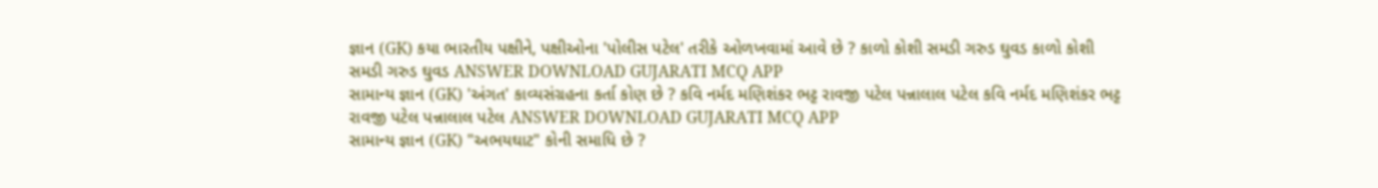જ્ઞાન (GK) કયા ભારતીય પક્ષીને, પક્ષીઓના 'પોલીસ પટેલ' તરીકે ઓળખવામાં આવે છે ? કાળો કોશી સમડી ગરુડ ઘુવડ કાળો કોશી સમડી ગરુડ ઘુવડ ANSWER DOWNLOAD GUJARATI MCQ APP
સામાન્ય જ્ઞાન (GK) 'અંગત' કાવ્યસંગ્રહના કર્તા કોણ છે ? કવિ નર્મદ મણિશંકર ભટ્ટ રાવજી પટેલ પન્નાલાલ પટેલ કવિ નર્મદ મણિશંકર ભટ્ટ રાવજી પટેલ પન્નાલાલ પટેલ ANSWER DOWNLOAD GUJARATI MCQ APP
સામાન્ય જ્ઞાન (GK) "અભયઘાટ" કોની સમાધિ છે ?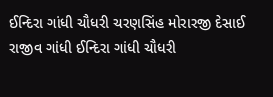ઈન્દિરા ગાંધી ચૌધરી ચરણસિંહ મોરારજી દેસાઈ રાજીવ ગાંધી ઈન્દિરા ગાંધી ચૌધરી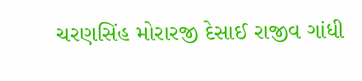ચરણસિંહ મોરારજી દેસાઈ રાજીવ ગાંધી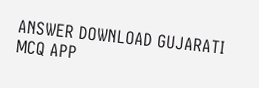ANSWER DOWNLOAD GUJARATI MCQ APP